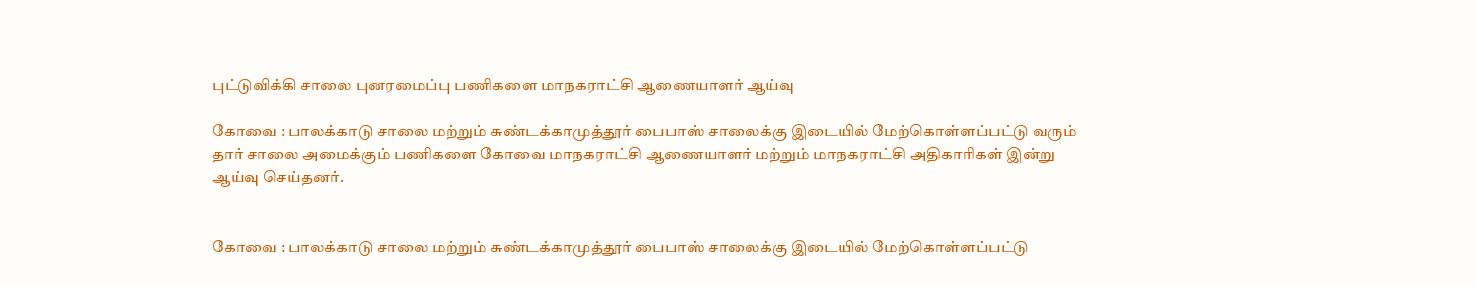புட்டுவிக்கி சாலை புனரமைப்பு பணிகளை மாநகராட்சி ஆணையாளர் ஆய்வு

கோவை : பாலக்காடு சாலை மற்றும் சுண்டக்காமுத்தூர் பைபாஸ் சாலைக்கு இடையில் மேற்கொள்ளப்பட்டு வரும் தார் சாலை அமைக்கும் பணிகளை கோவை மாநகராட்சி ஆணையாளர் மற்றும் மாநகராட்சி அதிகாரிகள் இன்று ஆய்வு செய்தனர்.


கோவை : பாலக்காடு சாலை மற்றும் சுண்டக்காமுத்தூர் பைபாஸ் சாலைக்கு இடையில் மேற்கொள்ளப்பட்டு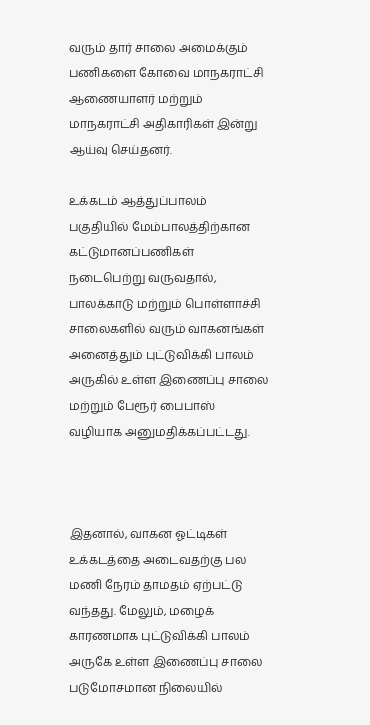வரும் தார் சாலை அமைக்கும் பணிகளை கோவை மாநகராட்சி ஆணையாளர் மற்றும் மாநகராட்சி அதிகாரிகள் இன்று ஆய்வு செய்தனர்.

உக்கடம் ஆத்துப்பாலம் பகுதியில் மேம்பாலத்திற்கான கட்டுமானப்பணிகள் நடைபெற்று வருவதால், பாலக்காடு மற்றும் பொள்ளாச்சி சாலைகளில் வரும் வாகனங்கள் அனைத்தும் புட்டுவிக்கி பாலம் அருகில் உள்ள இணைப்பு சாலை மற்றும் பேரூர் பைபாஸ் வழியாக அனுமதிக்கப்பட்டது.



இதனால், வாகன ஓட்டிகள் உக்கடத்தை அடைவதற்கு பல மணி நேரம் தாமதம் ஏற்பட்டு வந்தது. மேலும், மழைக் காரணமாக புட்டுவிக்கி பாலம் அருகே உள்ள இணைப்பு சாலை படுமோசமான நிலையில்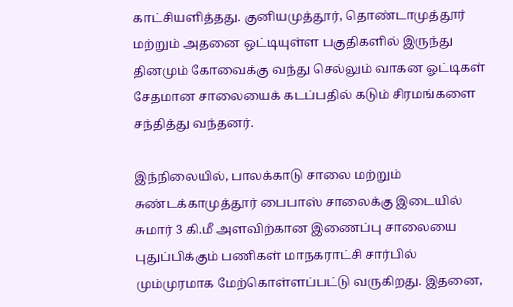காட்சியளித்தது. குனியமுத்தூர், தொண்டாமுத்தூர் மற்றும் அதனை ஒட்டியுள்ள பகுதிகளில் இருந்து தினமும் கோவைக்கு வந்து செல்லும் வாகன ஓட்டிகள் சேதமான சாலையைக் கடப்பதில் கடும் சிரமங்களை சந்தித்து வந்தனர்.

இந்நிலையில், பாலக்காடு சாலை மற்றும் சுண்டக்காமுத்தூர் பைபாஸ் சாலைக்கு இடையில் சுமார் 3 கி.மீ அளவிற்கான இணைப்பு சாலையை புதுப்பிக்கும் பணிகள் மாநகராட்சி சார்பில் மும்முரமாக மேற்கொள்ளப்பட்டு வருகிறது. இதனை,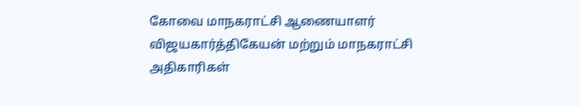கோவை மாநகராட்சி ஆணையாளர் விஜயகார்த்திகேயன் மற்றும் மாநகராட்சி அதிகாரிகள்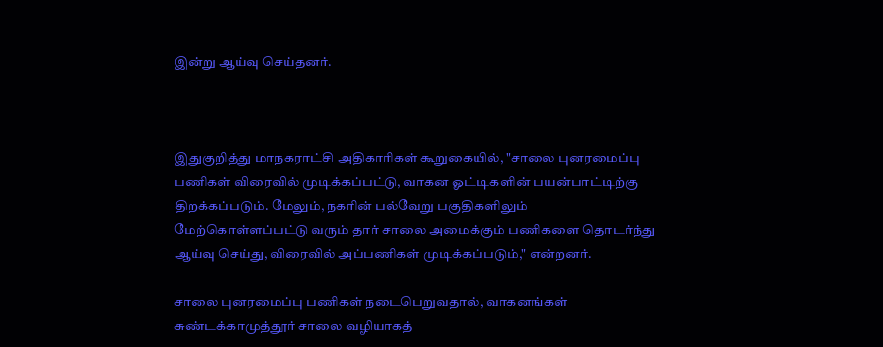இன்று ஆய்வு செய்தனர்.



இதுகுறித்து மாநகராட்சி அதிகாரிகள் கூறுகையில், "சாலை புனரமைப்பு பணிகள் விரைவில் முடிக்கப்பட்டு, வாகன ஓட்டிகளின் பயன்பாட்டிற்கு திறக்கப்படும். மேலும், நகரின் பல்வேறு பகுதிகளிலும் மேற்கொள்ளப்பட்டு வரும் தார் சாலை அமைக்கும் பணிகளை தொடர்ந்து ஆய்வு செய்து, விரைவில் அப்பணிகள் முடிக்கப்படும்," என்றனர்.

சாலை புனரமைப்பு பணிகள் நடைபெறுவதால், வாகனங்கள் சுண்டக்காமுத்தூர் சாலை வழியாகத்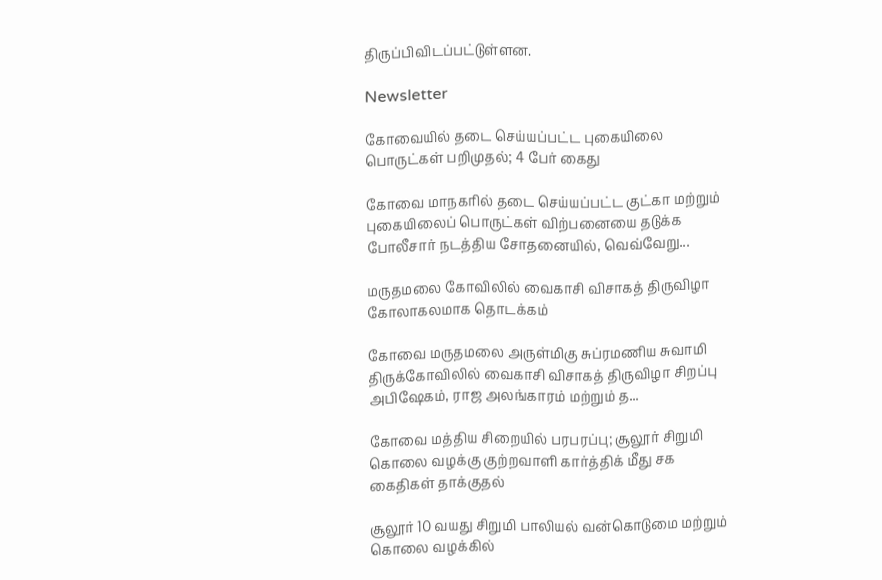திருப்பிவிடப்பட்டுள்ளன.

Newsletter

கோவையில் தடை செய்யப்பட்ட புகையிலை பொருட்கள் பறிமுதல்; 4 பேர் கைது

கோவை மாநகரில் தடை செய்யப்பட்ட குட்கா மற்றும் புகையிலைப் பொருட்கள் விற்பனையை தடுக்க போலீசார் நடத்திய சோதனையில், வெவ்வேறு...

மருதமலை கோவிலில் வைகாசி விசாகத் திருவிழா கோலாகலமாக தொடக்கம்

கோவை மருதமலை அருள்மிகு சுப்ரமணிய சுவாமி திருக்கோவிலில் வைகாசி விசாகத் திருவிழா சிறப்பு அபிஷேகம், ராஜ அலங்காரம் மற்றும் த...

கோவை மத்திய சிறையில் பரபரப்பு; சூலூர் சிறுமி கொலை வழக்கு குற்றவாளி கார்த்திக் மீது சக கைதிகள் தாக்குதல்

சூலூர் 10 வயது சிறுமி பாலியல் வன்கொடுமை மற்றும் கொலை வழக்கில்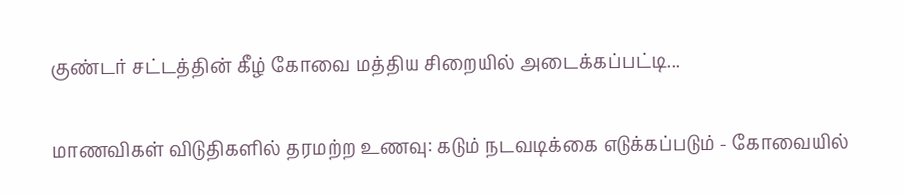குண்டர் சட்டத்தின் கீழ் கோவை மத்திய சிறையில் அடைக்கப்பட்டி...

மாணவிகள் விடுதிகளில் தரமற்ற உணவு: கடும் நடவடிக்கை எடுக்கப்படும் - கோவையில்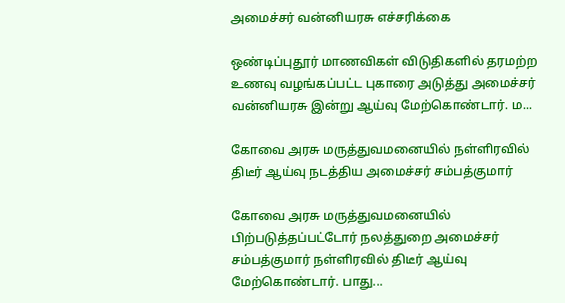அமைச்சர் வன்னியரசு எச்சரிக்கை

ஒண்டிப்புதூர் மாணவிகள் விடுதிகளில் தரமற்ற உணவு வழங்கப்பட்ட புகாரை அடுத்து அமைச்சர் வன்னியரசு இன்று ஆய்வு மேற்கொண்டார். ம...

கோவை அரசு மருத்துவமனையில் நள்ளிரவில் திடீர் ஆய்வு நடத்திய அமைச்சர் சம்பத்குமார்

கோவை அரசு மருத்துவமனையில் பிற்படுத்தப்பட்டோர் நலத்துறை அமைச்சர் சம்பத்குமார் நள்ளிரவில் திடீர் ஆய்வு மேற்கொண்டார். பாது...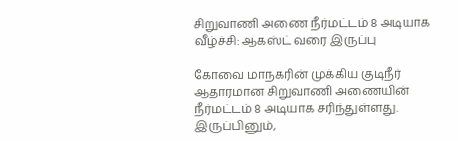சிறுவாணி அணை நீர்மட்டம் 8 அடியாக வீழ்ச்சி: ஆகஸ்ட் வரை இருப்பு

கோவை மாநகரின் முக்கிய குடிநீர் ஆதாரமான சிறுவாணி அணையின் நீர்மட்டம் 8 அடியாக சரிந்துள்ளது. இருப்பினும்,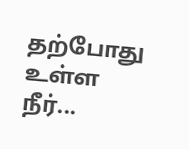தற்போது உள்ள நீர்...